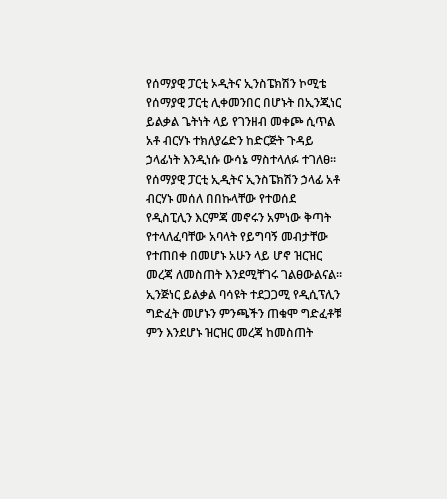የሰማያዊ ፓርቲ ኦዲትና ኢንስፔክሽን ኮሚቴ የሰማያዊ ፓርቲ ሊቀመንበር በሆኑት በኢንጂነር ይልቃል ጌትነት ላይ የገንዘብ መቀጮ ሲጥል አቶ ብርሃኑ ተክለያሬድን ከድርጅት ጉዳይ ኃላፊነት እንዲነሱ ውሳኔ ማስተላለፉ ተገለፀ።
የሰማያዊ ፓርቲ ኢዲትና ኢንስፔክሽን ኃላፊ አቶ ብርሃኑ መሰለ በበኩላቸው የተወሰደ የዲስፒሊን እርምጃ መኖሩን አምነው ቅጣት የተላለፈባቸው አባላት የይግባኝ መብታቸው የተጠበቀ በመሆኑ አሁን ላይ ሆኖ ዝርዝር መረጃ ለመስጠት እንደሚቸገሩ ገልፀውልናል።
ኢንጅነር ይልቃል ባሳዩት ተደጋጋሚ የዲሲፕሊን ግድፈት መሆኑን ምንጫችን ጠቁሞ ግድፈቶቹ ምን እንደሆኑ ዝርዝር መረጃ ከመስጠት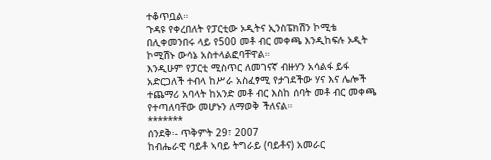ተቆጥቧል።
ጉዳዩ የቀረበለት የፓርቲው ኦዲትና ኢንስፔክሽን ኮሚቴ በሊቀመንበሩ ላይ የ500 መቶ ብር መቀጫ እንዲከፍሉ ኦዲት ኮሚሽኑ ውሳኔ አስተላልፎባቸዋል።
እንዲሁም የፓርቲ ሚስጥር ለመገናኛ ብዙሃን አሳልፋ ይፋ አድርጋለች ተብላ ከሥራ አስፈፃሚ የታገደችው ሃና እና ሌሎች ተጨማሪ አባላት ከአንድ መቶ ብር እስከ ሰባት መቶ ብር መቀጫ የተጣለባቸው መሆኑን ለማወቅ ችለናል።
*******
ሰንደቅ፡- ጥቅምት 29፣ 2007
ከብሔራዊ ባይቶ ኣባይ ትግራይ (ባይቶና) አመራር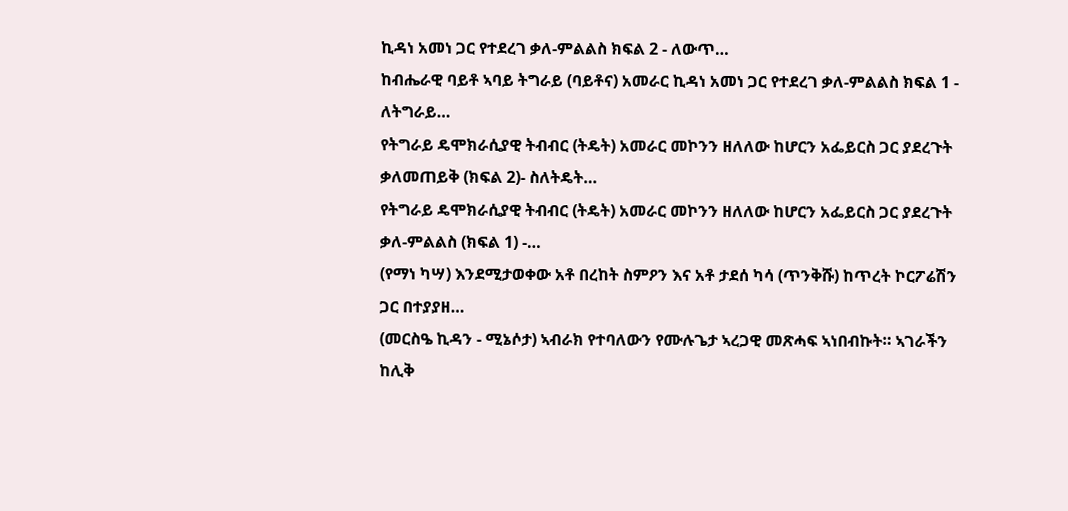ኪዳነ አመነ ጋር የተደረገ ቃለ-ምልልስ ክፍል 2 - ለውጥ…
ከብሔራዊ ባይቶ ኣባይ ትግራይ (ባይቶና) አመራር ኪዳነ አመነ ጋር የተደረገ ቃለ-ምልልስ ክፍል 1 - ለትግራይ…
የትግራይ ዴሞክራሲያዊ ትብብር (ትዴት) አመራር መኮንን ዘለለው ከሆርን አፌይርስ ጋር ያደረጉት ቃለመጠይቅ (ክፍል 2)- ስለትዴት…
የትግራይ ዴሞክራሲያዊ ትብብር (ትዴት) አመራር መኮንን ዘለለው ከሆርን አፌይርስ ጋር ያደረጉት ቃለ-ምልልስ (ክፍል 1) -…
(የማነ ካሣ) እንደሚታወቀው አቶ በረከት ስምዖን እና አቶ ታደሰ ካሳ (ጥንቅሹ) ከጥረት ኮርፖሬሽን ጋር በተያያዘ…
(መርስዔ ኪዳን - ሚኔሶታ) ኣብራክ የተባለውን የሙሉጌታ ኣረጋዊ መጽሓፍ ኣነበብኩት። ኣገራችን ከሊቅ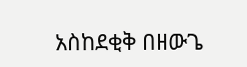አስከደቂቅ በዘውጌ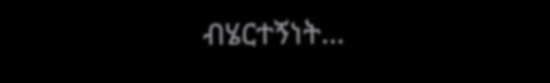ብሄርተኝነት…